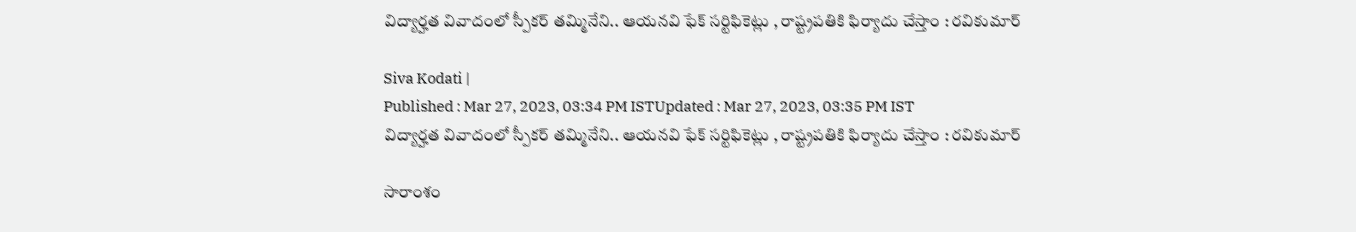విద్యార్హత వివాదంలో స్పీకర్ తమ్మినేని.. ఆయనవి ఫేక్ సర్టిఫికెట్లు , రాష్ట్రపతికి ఫిర్యాదు చేస్తాం : రవికుమార్

Siva Kodati |
Published : Mar 27, 2023, 03:34 PM ISTUpdated : Mar 27, 2023, 03:35 PM IST
విద్యార్హత వివాదంలో స్పీకర్ తమ్మినేని.. ఆయనవి ఫేక్ సర్టిఫికెట్లు , రాష్ట్రపతికి ఫిర్యాదు చేస్తాం : రవికుమార్

సారాంశం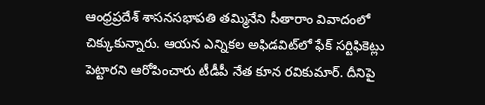ఆంధ్రప్రదేశ్ శాసనసభాపతి తమ్మినేని సీతారాం వివాదంలో చిక్కుకున్నారు. ఆయన ఎన్నికల అఫిడవిట్‌లో ఫేక్ సర్టిఫికెట్లు పెట్టారని ఆరోపించారు టీడీపీ నేత కూన రవికుమార్. దీనిపై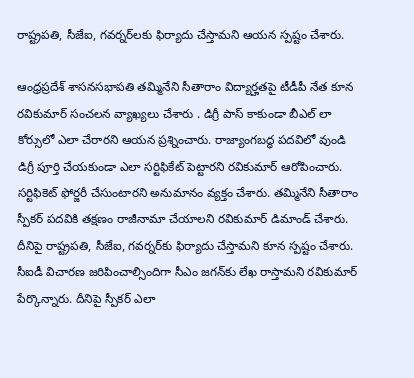రాష్ట్రపతి, సీజేఐ, గవర్నర్‌లకు ఫిర్యాదు చేస్తామని ఆయన స్పష్టం చేశారు.

ఆంధ్రప్రదేశ్ శాసనసభాపతి తమ్మినేని సీతారాం విద్యార్హతపై టీడీపీ నేత కూన రవికుమార్ సంచలన వ్యాఖ్యలు చేశారు . డిగ్రీ పాస్ కాకుండా బీఎల్ లా కోర్సులో ఎలా చేరారని ఆయన ప్రశ్నించారు. రాజ్యాంగబద్ధ పదవిలో వుండి డిగ్రీ పూర్తి చేయకుండా ఎలా సర్టిఫికేట్ పెట్టారని రవికుమార్ ఆరోపించారు. సర్టిఫికెట్ ఫోర్జరీ చేసుంటారని అనుమానం వ్యక్తం చేశారు. తమ్మినేని సీతారాం స్పీకర్ పదవికి తక్షణం రాజీనామా చేయాలని రవికుమార్ డిమాండ్ చేశారు. దీనిపై రాష్ట్రపతి, సీజేఐ, గవర్నర్‌కు ఫిర్యాదు చేస్తామని కూన స్పష్టం చేశారు. సీఐడీ విచారణ జరిపించాల్సిందిగా సీఎం జగన్‌కు లేఖ రాస్తామని రవికుమార్ పేర్కొన్నారు. దీనిపై స్పీకర్ ఎలా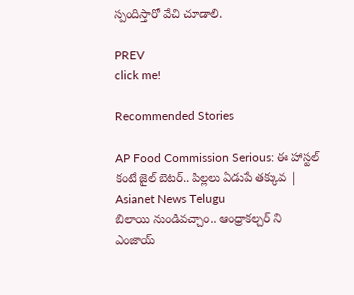స్పందిస్తారో వేచి చూడాలి.

PREV
click me!

Recommended Stories

AP Food Commission Serious: ఈ హాస్టల్ కంటే జైల్ బెటర్.. పిల్లలు ఏడుపే తక్కువ | Asianet News Telugu
బిలాయి నుండివచ్చాం.. ఆంధ్రాకల్చర్ ని ఎంజాయ్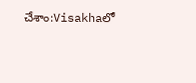చేశాం:Visakhaలో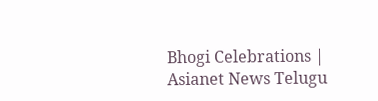Bhogi Celebrations | Asianet News Telugu